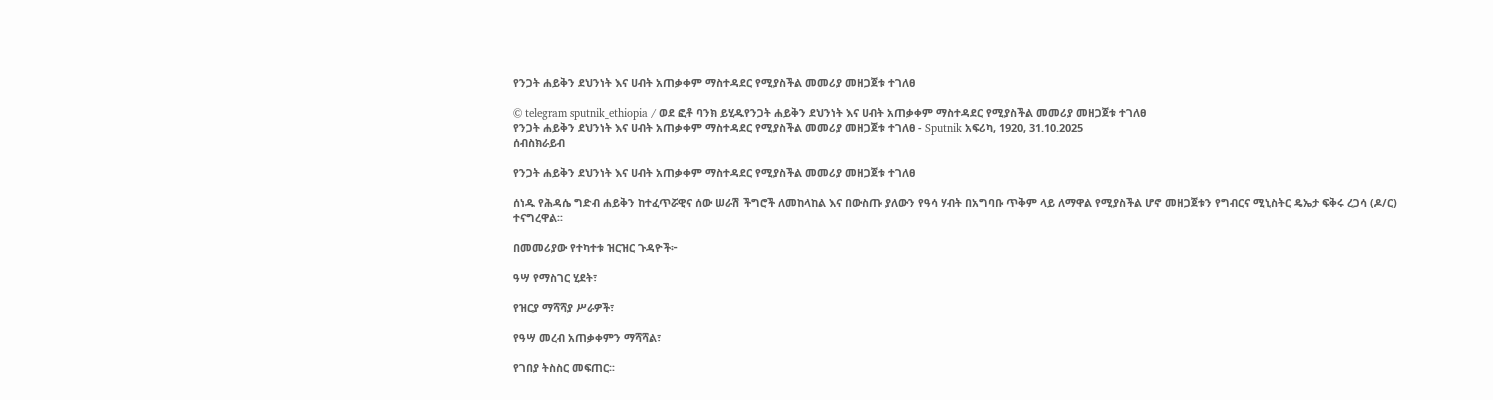የንጋት ሐይቅን ደህንነት እና ሀብት አጠቃቀም ማስተዳደር የሚያስችል መመሪያ መዘጋጀቱ ተገለፀ

© telegram sputnik_ethiopia / ወደ ፎቶ ባንክ ይሂዱየንጋት ሐይቅን ደህንነት እና ሀብት አጠቃቀም ማስተዳደር የሚያስችል መመሪያ መዘጋጀቱ ተገለፀ
የንጋት ሐይቅን ደህንነት እና ሀብት አጠቃቀም ማስተዳደር የሚያስችል መመሪያ መዘጋጀቱ ተገለፀ - Sputnik አፍሪካ, 1920, 31.10.2025
ሰብስክራይብ

የንጋት ሐይቅን ደህንነት እና ሀብት አጠቃቀም ማስተዳደር የሚያስችል መመሪያ መዘጋጀቱ ተገለፀ

ሰነዱ የሕዳሴ ግድብ ሐይቅን ከተፈጥሯዊና ሰው ሠራሽ ችግሮች ለመከላከል እና በውስጡ ያለውን የዓሳ ሃብት በአግባቡ ጥቅም ላይ ለማዋል የሚያስችል ሆኖ መዘጋጀቱን የግብርና ሚኒስትር ዴኤታ ፍቅሩ ረጋሳ (ዶ/ር) ተናግረዋል፡፡

በመመሪያው የተካተቱ ዝርዝር ጉዳዮች፦

ዓሣ የማስገር ሂደት፣

የዝርያ ማሻሻያ ሥራዎች፣

የዓሣ መረብ አጠቃቀምን ማሻሻል፣

የገበያ ትስስር መፍጠር፡፡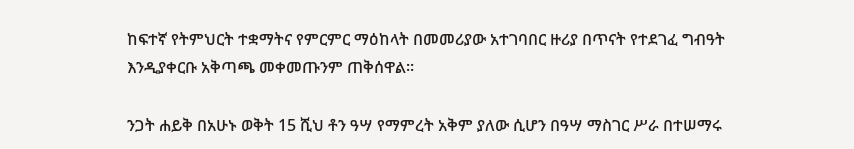ከፍተኛ የትምህርት ተቋማትና የምርምር ማዕከላት በመመሪያው አተገባበር ዙሪያ በጥናት የተደገፈ ግብዓት እንዲያቀርቡ አቅጣጫ መቀመጡንም ጠቅሰዋል፡፡

ንጋት ሐይቅ በአሁኑ ወቅት 15 ሺህ ቶን ዓሣ የማምረት አቅም ያለው ሲሆን በዓሣ ማስገር ሥራ በተሠማሩ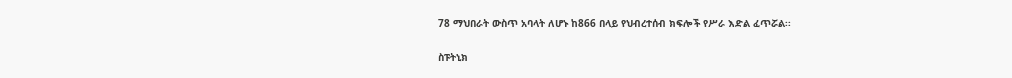78 ማህበራት ውስጥ አባላት ለሆኑ ከ866 በላይ የህብረተሰብ ክፍሎች የሥራ እድል ፈጥሯል፡፡

ስፑትኒክ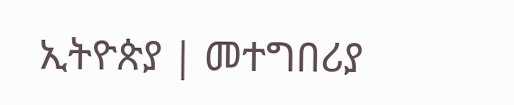ኢትዮጵያ | መተግበሪያ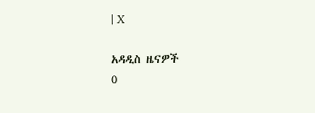| X

አዳዲስ ዜናዎች
0